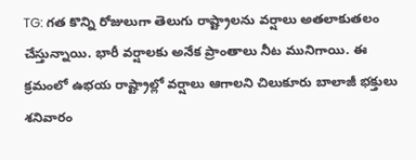TG: గత కొన్ని రోజులుగా తెలుగు రాష్ట్రాలను వర్షాలు అతలాకుతలం చేస్తున్నాయి. భారీ వర్షాలకు అనేక ప్రాంతాలు నీట మునిగాయి. ఈ క్రమంలో ఉభయ రాష్ట్రాల్లో వర్షాలు ఆగాలని చిలుకూరు బాలాజీ భక్తులు శనివారం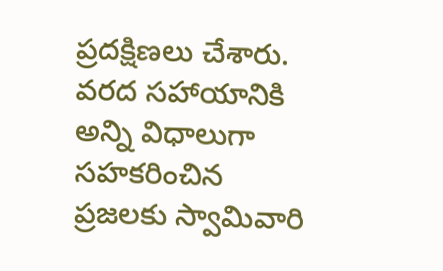ప్రదక్షిణలు చేశారు. వరద సహాయానికి అన్ని విధాలుగా సహకరించిన ప్రజలకు స్వామివారి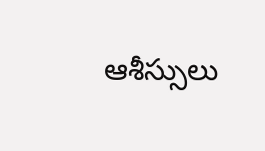ఆశీస్సులు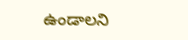ఉండాలని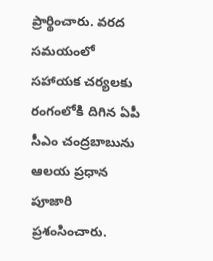ప్రార్థించారు. వరద సమయంలో సహాయక చర్యలకు రంగంలోకి దిగిన ఏపీ సీఎం చంద్రబాబును ఆలయ ప్రధాన పూజారి ప్రశంసించారు.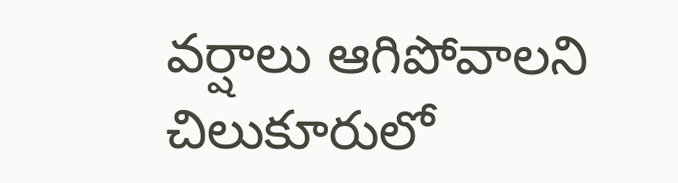వర్షాలు ఆగిపోవాలని చిలుకూరులో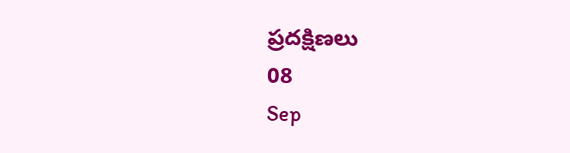ప్రదక్షిణలు
08
Sep